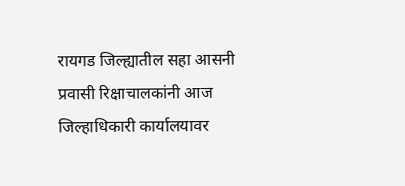रायगड जिल्ह्यातील सहा आसनी प्रवासी रिक्षाचालकांनी आज जिल्हाधिकारी कार्यालयावर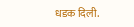धडक दिली.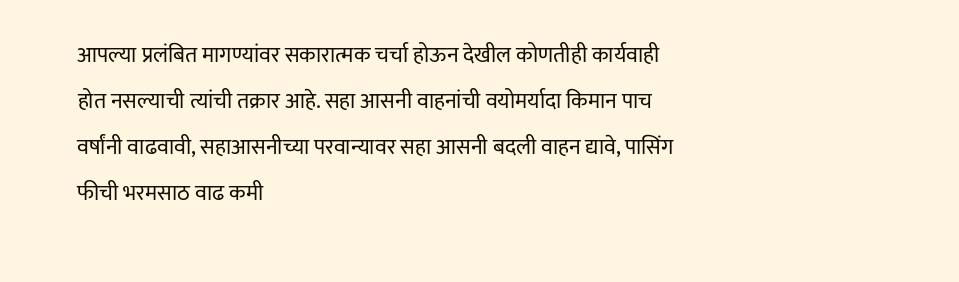आपल्या प्रलंबित मागण्यांवर सकारात्मक चर्चा होऊन देखील कोणतीही कार्यवाही होत नसल्याची त्यांची तक्रार आहे. सहा आसनी वाहनांची वयोमर्यादा किमान पाच वर्षांनी वाढवावी, सहाआसनीच्या परवान्यावर सहा आसनी बदली वाहन द्यावे, पासिंग फीची भरमसाठ वाढ कमी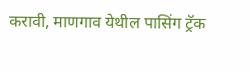करावी, माणगाव येथील पासिंग ट्रॅक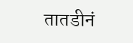तातडीनं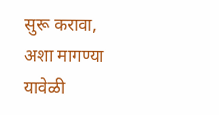सुरू करावा, अशा मागण्या यावेळी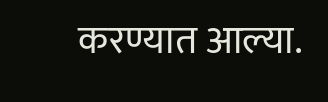करण्यात आल्या.